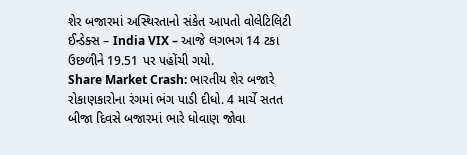શેર બજારમાં અસ્થિરતાનો સંકેત આપતો વોલેટિલિટી ઈન્ડેક્સ – India VIX – આજે લગભગ 14 ટકા ઉછળીને 19.51 પર પહોંચી ગયો.
Share Market Crash: ભારતીય શેર બજારે રોકાણકારોના રંગમાં ભંગ પાડી દીધો. 4 માર્ચે સતત બીજા દિવસે બજારમાં ભારે ધોવાણ જોવા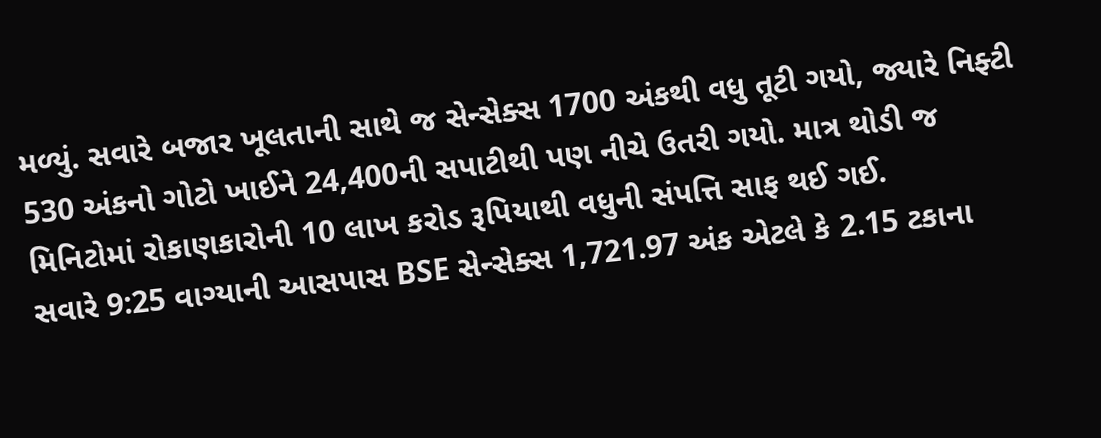મળ્યું. સવારે બજાર ખૂલતાની સાથે જ સેન્સેક્સ 1700 અંકથી વધુ તૂટી ગયો, જ્યારે નિફ્ટી 530 અંકનો ગોટો ખાઈને 24,400ની સપાટીથી પણ નીચે ઉતરી ગયો. માત્ર થોડી જ મિનિટોમાં રોકાણકારોની 10 લાખ કરોડ રૂપિયાથી વધુની સંપત્તિ સાફ થઈ ગઈ.
સવારે 9:25 વાગ્યાની આસપાસ BSE સેન્સેક્સ 1,721.97 અંક એટલે કે 2.15 ટકાના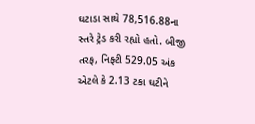ઘટાડા સાથે 78,516.88ના સ્તરે ટ્રેડ કરી રહ્યો હતો. બીજી તરફ, નિફ્ટી 529.05 અંક એટલે કે 2.13 ટકા ઘટીને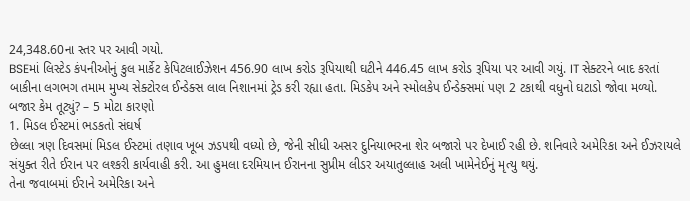24,348.60ના સ્તર પર આવી ગયો.
BSEમાં લિસ્ટેડ કંપનીઓનું કુલ માર્કેટ કેપિટલાઈઝેશન 456.90 લાખ કરોડ રૂપિયાથી ઘટીને 446.45 લાખ કરોડ રૂપિયા પર આવી ગયું. IT સેક્ટરને બાદ કરતાં બાકીના લગભગ તમામ મુખ્ય સેક્ટોરલ ઈન્ડેક્સ લાલ નિશાનમાં ટ્રેડ કરી રહ્યા હતા. મિડકેપ અને સ્મોલકેપ ઈન્ડેક્સમાં પણ 2 ટકાથી વધુનો ઘટાડો જોવા મળ્યો.
બજાર કેમ તૂટ્યું? – 5 મોટા કારણો
1. મિડલ ઈસ્ટમાં ભડકતો સંઘર્ષ
છેલ્લા ત્રણ દિવસમાં મિડલ ઈસ્ટમાં તણાવ ખૂબ ઝડપથી વધ્યો છે, જેની સીધી અસર દુનિયાભરના શેર બજારો પર દેખાઈ રહી છે. શનિવારે અમેરિકા અને ઈઝરાયલે સંયુક્ત રીતે ઈરાન પર લશ્કરી કાર્યવાહી કરી. આ હુમલા દરમિયાન ઈરાનના સુપ્રીમ લીડર અયાતુલ્લાહ અલી ખામેનેઈનું મૃત્યુ થયું.
તેના જવાબમાં ઈરાને અમેરિકા અને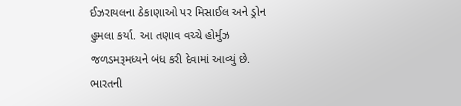ઈઝરાયલના ઠેકાણાઓ પર મિસાઈલ અને ડ્રોન હુમલા કર્યા. આ તણાવ વચ્ચે હોર્મુઝ જળડમરૂમધ્યને બંધ કરી દેવામાં આવ્યું છે. ભારતની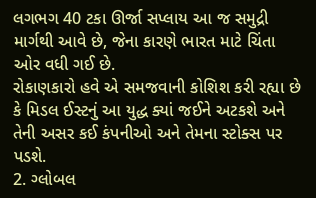લગભગ 40 ટકા ઊર્જા સપ્લાય આ જ સમુદ્રી માર્ગથી આવે છે, જેના કારણે ભારત માટે ચિંતા ઓર વધી ગઈ છે.
રોકાણકારો હવે એ સમજવાની કોશિશ કરી રહ્યા છે કે મિડલ ઈસ્ટનું આ યુદ્ધ ક્યાં જઈને અટકશે અને તેની અસર કઈ કંપનીઓ અને તેમના સ્ટોક્સ પર પડશે.
2. ગ્લોબલ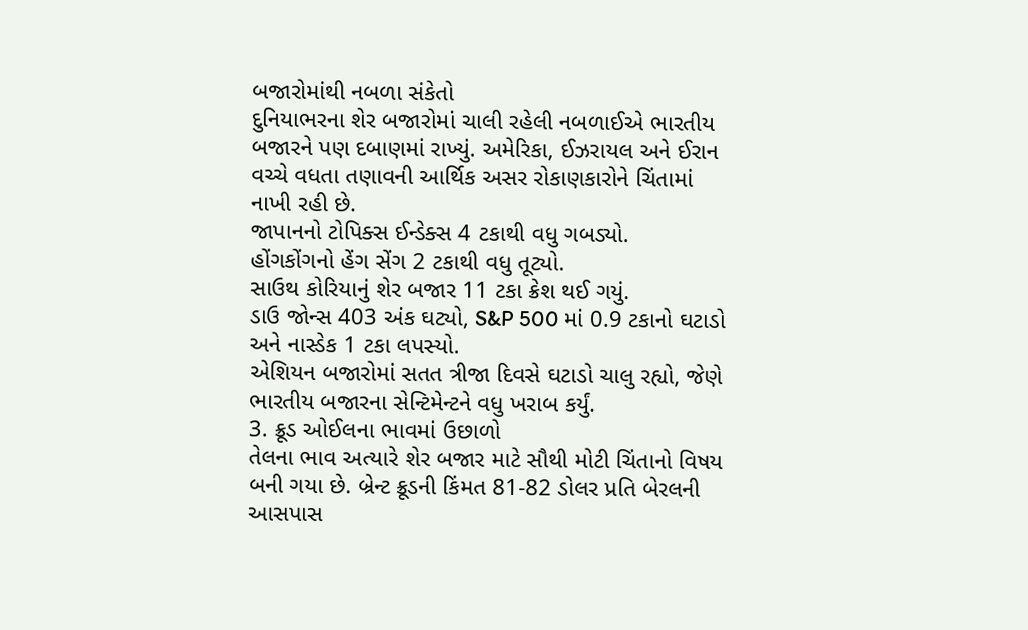બજારોમાંથી નબળા સંકેતો
દુનિયાભરના શેર બજારોમાં ચાલી રહેલી નબળાઈએ ભારતીય બજારને પણ દબાણમાં રાખ્યું. અમેરિકા, ઈઝરાયલ અને ઈરાન વચ્ચે વધતા તણાવની આર્થિક અસર રોકાણકારોને ચિંતામાં નાખી રહી છે.
જાપાનનો ટોપિક્સ ઈન્ડેક્સ 4 ટકાથી વધુ ગબડ્યો.
હોંગકોંગનો હેંગ સેંગ 2 ટકાથી વધુ તૂટ્યો.
સાઉથ કોરિયાનું શેર બજાર 11 ટકા ક્રેશ થઈ ગયું.
ડાઉ જોન્સ 403 અંક ઘટ્યો, S&P 500 માં 0.9 ટકાનો ઘટાડો અને નાસ્ડેક 1 ટકા લપસ્યો.
એશિયન બજારોમાં સતત ત્રીજા દિવસે ઘટાડો ચાલુ રહ્યો, જેણે ભારતીય બજારના સેન્ટિમેન્ટને વધુ ખરાબ કર્યું.
3. ક્રૂડ ઓઈલના ભાવમાં ઉછાળો
તેલના ભાવ અત્યારે શેર બજાર માટે સૌથી મોટી ચિંતાનો વિષય બની ગયા છે. બ્રેન્ટ ક્રૂડની કિંમત 81-82 ડોલર પ્રતિ બેરલની આસપાસ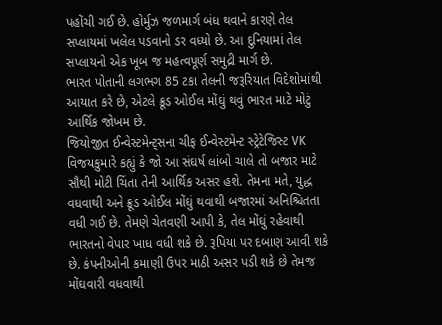પહોંચી ગઈ છે. હોર્મુઝ જળમાર્ગ બંધ થવાને કારણે તેલ સપ્લાયમાં ખલેલ પડવાનો ડર વધ્યો છે. આ દુનિયામાં તેલ સપ્લાયનો એક ખૂબ જ મહત્વપૂર્ણ સમુદ્રી માર્ગ છે.
ભારત પોતાની લગભગ 85 ટકા તેલની જરૂરિયાત વિદેશોમાંથી આયાત કરે છે, એટલે ક્રૂડ ઓઈલ મોંઘું થવું ભારત માટે મોટું આર્થિક જોખમ છે.
જિયોજીત ઈન્વેસ્ટમેન્ટ્સના ચીફ ઈન્વેસ્ટમેન્ટ સ્ટ્રેટેજિસ્ટ VK વિજયકુમારે કહ્યું કે જો આ સંઘર્ષ લાંબો ચાલે તો બજાર માટે સૌથી મોટી ચિંતા તેની આર્થિક અસર હશે. તેમના મતે, યુદ્ધ વધવાથી અને ક્રૂડ ઓઈલ મોંઘું થવાથી બજારમાં અનિશ્ચિતતા વધી ગઈ છે. તેમણે ચેતવણી આપી કે, તેલ મોંઘું રહેવાથી ભારતનો વેપાર ખાધ વધી શકે છે. રૂપિયા પર દબાણ આવી શકે છે. કંપનીઓની કમાણી ઉપર માઠી અસર પડી શકે છે તેમજ મોંઘવારી વધવાથી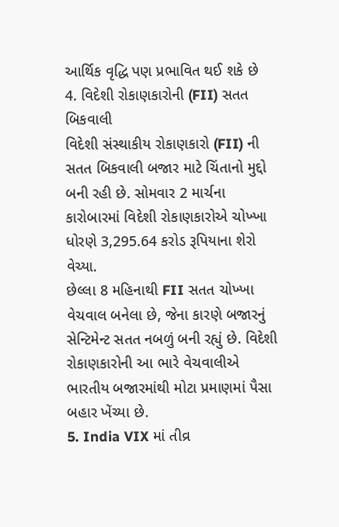આર્થિક વૃદ્ધિ પણ પ્રભાવિત થઈ શકે છે
4. વિદેશી રોકાણકારોની (FII) સતત બિકવાલી
વિદેશી સંસ્થાકીય રોકાણકારો (FII) ની સતત બિકવાલી બજાર માટે ચિંતાનો મુદ્દો બની રહી છે. સોમવાર 2 માર્ચના કારોબારમાં વિદેશી રોકાણકારોએ ચોખ્ખા ધોરણે 3,295.64 કરોડ રૂપિયાના શેરો વેચ્યા.
છેલ્લા 8 મહિનાથી FII સતત ચોખ્ખા વેચવાલ બનેલા છે, જેના કારણે બજારનું સેન્ટિમેન્ટ સતત નબળું બની રહ્યું છે. વિદેશી રોકાણકારોની આ ભારે વેચવાલીએ ભારતીય બજારમાંથી મોટા પ્રમાણમાં પૈસા બહાર ખેંચ્યા છે.
5. India VIX માં તીવ્ર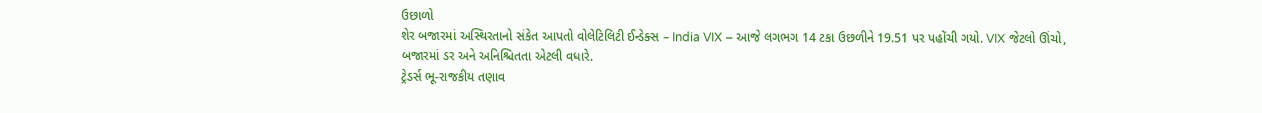ઉછાળો
શેર બજારમાં અસ્થિરતાનો સંકેત આપતો વોલેટિલિટી ઈન્ડેક્સ – India VIX – આજે લગભગ 14 ટકા ઉછળીને 19.51 પર પહોંચી ગયો. VIX જેટલો ઊંચો, બજારમાં ડર અને અનિશ્ચિતતા એટલી વધારે.
ટ્રેડર્સ ભૂ-રાજકીય તણાવ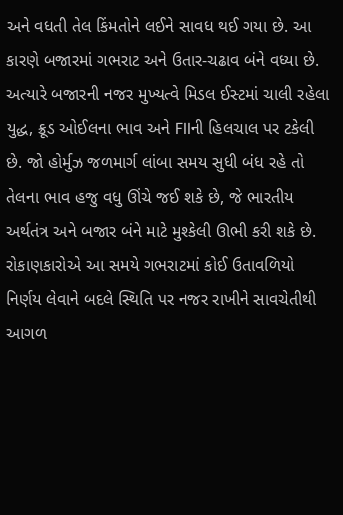અને વધતી તેલ કિંમતોને લઈને સાવધ થઈ ગયા છે. આ કારણે બજારમાં ગભરાટ અને ઉતાર-ચઢાવ બંને વધ્યા છે.
અત્યારે બજારની નજર મુખ્યત્વે મિડલ ઈસ્ટમાં ચાલી રહેલા યુદ્ધ, ક્રૂડ ઓઈલના ભાવ અને FIIની હિલચાલ પર ટકેલી છે. જો હોર્મુઝ જળમાર્ગ લાંબા સમય સુધી બંધ રહે તો તેલના ભાવ હજુ વધુ ઊંચે જઈ શકે છે, જે ભારતીય અર્થતંત્ર અને બજાર બંને માટે મુશ્કેલી ઊભી કરી શકે છે. રોકાણકારોએ આ સમયે ગભરાટમાં કોઈ ઉતાવળિયો નિર્ણય લેવાને બદલે સ્થિતિ પર નજર રાખીને સાવચેતીથી આગળ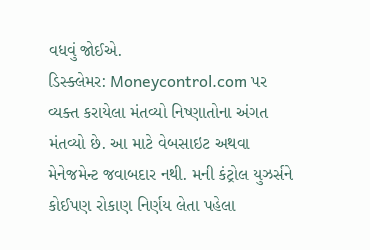વધવું જોઈએ.
ડિસ્ક્લેમર: Moneycontrol.com પર વ્યક્ત કરાયેલા મંતવ્યો નિષ્ણાતોના અંગત મંતવ્યો છે. આ માટે વેબસાઇટ અથવા મેનેજમેન્ટ જવાબદાર નથી. મની કંટ્રોલ યુઝર્સને કોઈપણ રોકાણ નિર્ણય લેતા પહેલા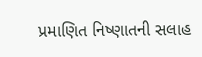પ્રમાણિત નિષ્ણાતની સલાહ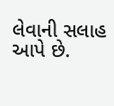લેવાની સલાહ આપે છે.